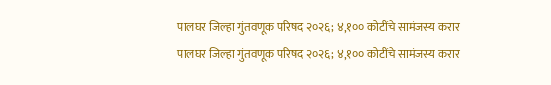पालघर जिल्हा गुंतवणूक परिषद २०२६; ४,१०० कोटींचे सामंजस्य करार
पालघर जिल्हा गुंतवणूक परिषद २०२६; ४,१०० कोटींचे सामंजस्य करार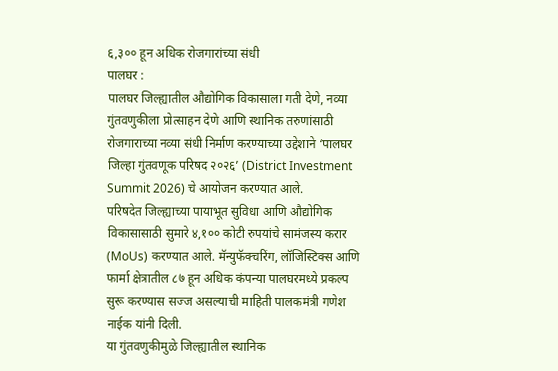६,३०० हून अधिक रोजगारांच्या संधी
पालघर :
पालघर जिल्ह्यातील औद्योगिक विकासाला गती देणे, नव्या गुंतवणुकीला प्रोत्साहन देणे आणि स्थानिक तरुणांसाठी रोजगाराच्या नव्या संधी निर्माण करण्याच्या उद्देशाने ‘पालघर जिल्हा गुंतवणूक परिषद २०२६’ (District Investment Summit 2026) चे आयोजन करण्यात आले.
परिषदेत जिल्ह्याच्या पायाभूत सुविधा आणि औद्योगिक विकासासाठी सुमारे ४,१०० कोटी रुपयांचे सामंजस्य करार (MoUs) करण्यात आले. मॅन्युफॅक्चरिंग, लॉजिस्टिक्स आणि फार्मा क्षेत्रातील ८७ हून अधिक कंपन्या पालघरमध्ये प्रकल्प सुरू करण्यास सज्ज असल्याची माहिती पालकमंत्री गणेश नाईक यांनी दिली.
या गुंतवणुकीमुळे जिल्ह्यातील स्थानिक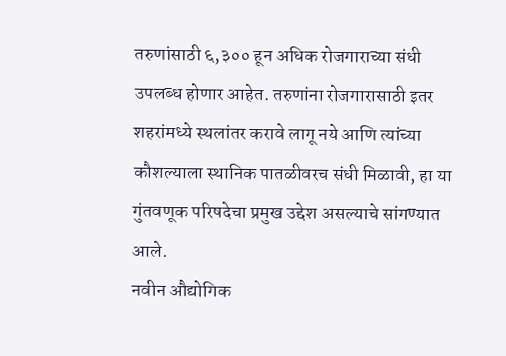तरुणांसाठी ६,३०० हून अधिक रोजगाराच्या संधी उपलब्ध होणार आहेत. तरुणांना रोजगारासाठी इतर शहरांमध्ये स्थलांतर करावे लागू नये आणि त्यांच्या कौशल्याला स्थानिक पातळीवरच संधी मिळावी, हा या गुंतवणूक परिषदेचा प्रमुख उद्देश असल्याचे सांगण्यात आले.
नवीन औद्योगिक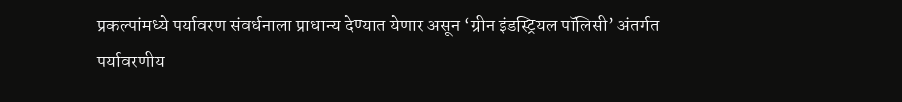प्रकल्पांमध्ये पर्यावरण संवर्धनाला प्राधान्य देण्यात येणार असून ‘ग्रीन इंडस्ट्रियल पॉलिसी’ अंतर्गत पर्यावरणीय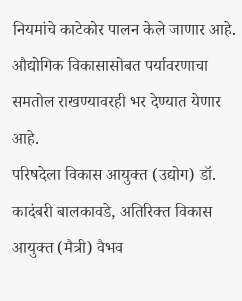नियमांचे काटेकोर पालन केले जाणार आहे. औद्योगिक विकासासोबत पर्यावरणाचा समतोल राखण्यावरही भर देण्यात येणार आहे.
परिषदेला विकास आयुक्त (उद्योग) डॉ. कादंबरी बालकावडे, अतिरिक्त विकास आयुक्त (मैत्री) वैभव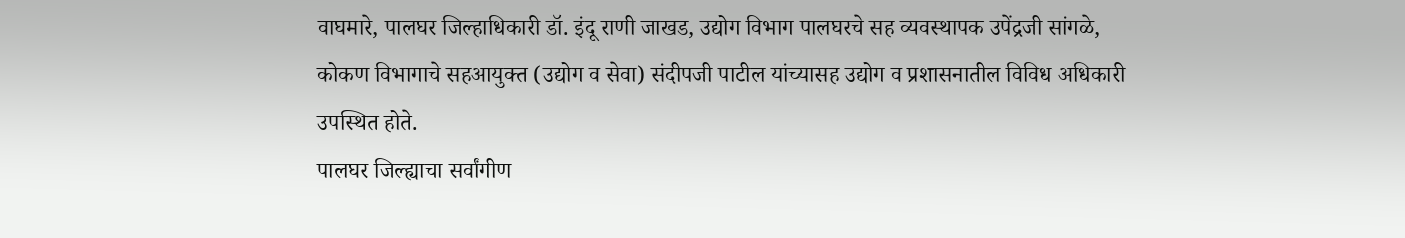वाघमारे, पालघर जिल्हाधिकारी डॉ. इंदू राणी जाखड, उद्योग विभाग पालघरचे सह व्यवस्थापक उपेंद्रजी सांगळे, कोकण विभागाचे सहआयुक्त (उद्योग व सेवा) संदीपजी पाटील यांच्यासह उद्योग व प्रशासनातील विविध अधिकारी उपस्थित होते.
पालघर जिल्ह्याचा सर्वांगीण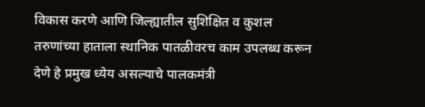विकास करणे आणि जिल्ह्यातील सुशिक्षित व कुशल तरुणांच्या हाताला स्थानिक पातळीवरच काम उपलब्ध करून देणे हे प्रमुख ध्येय असल्याचे पालकमंत्री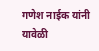गणेश नाईक यांनी यावेळी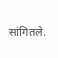सांगितले.